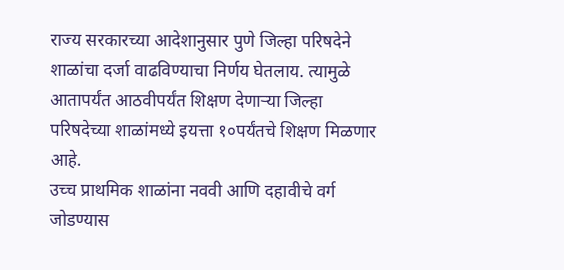राज्य सरकारच्या आदेशानुसार पुणे जिल्हा परिषदेने शाळांचा दर्जा वाढविण्याचा निर्णय घेतलाय. त्यामुळे आतापर्यंत आठवीपर्यंत शिक्षण देणाऱ्या जिल्हा परिषदेच्या शाळांमध्ये इयत्ता १०पर्यंतचे शिक्षण मिळणार आहे.
उच्च प्राथमिक शाळांना नववी आणि दहावीचे वर्ग जोडण्यास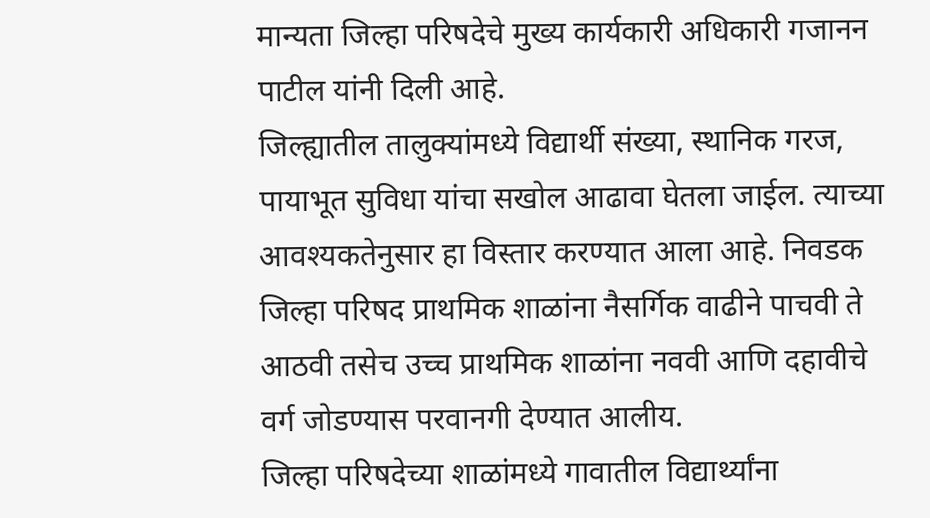मान्यता जिल्हा परिषदेचे मुख्य कार्यकारी अधिकारी गजानन पाटील यांनी दिली आहे.
जिल्ह्यातील तालुक्यांमध्ये विद्यार्थी संख्या, स्थानिक गरज, पायाभूत सुविधा यांचा सखोल आढावा घेतला जाईल. त्याच्या आवश्यकतेनुसार हा विस्तार करण्यात आला आहे. निवडक जिल्हा परिषद प्राथमिक शाळांना नैसर्गिक वाढीने पाचवी ते आठवी तसेच उच्च प्राथमिक शाळांना नववी आणि दहावीचे वर्ग जोडण्यास परवानगी देण्यात आलीय.
जिल्हा परिषदेच्या शाळांमध्ये गावातील विद्यार्थ्यांना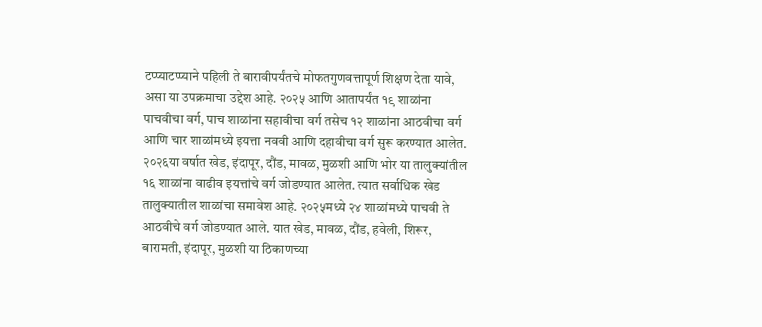टप्प्याटप्प्याने पहिली ते बारावीपर्यंतचे मोफतगुणवत्तापूर्ण शिक्षण देता यावे, असा या उपक्रमाचा उद्देश आहे. २०२५ आणि आतापर्यंत १९ शाळांना पाचवीचा वर्ग, पाच शाळांना सहावीचा वर्ग तसेच १२ शाळांना आठवीचा वर्ग आणि चार शाळांमध्ये इयत्ता नववी आणि दहावीचा वर्ग सुरू करण्यात आलेत.
२०२६या वर्षात खेड, इंदापूर, दौंड, मावळ, मुळशी आणि भोर या तालुक्यांतील १६ शाळांना वाढीव इयत्तांचे वर्ग जोडण्यात आलेत. त्यात सर्वाधिक खेड तालुक्यातील शाळांचा समावेश आहे. २०२५मध्ये २४ शाळांमध्ये पाचवी ते आठवीचे वर्ग जोडण्यात आले. यात खेड, मावळ, दौंड, हवेली, शिरूर, बारामती, इंदापूर, मुळशी या ठिकाणच्या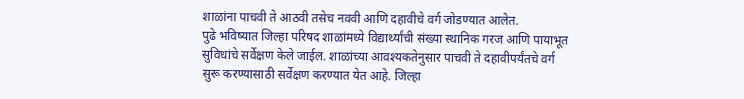शाळांना पाचवी ते आठवी तसेच नववी आणि दहावीचे वर्ग जोडण्यात आलेत.
पुढे भविष्यात जिल्हा परिषद शाळांमध्ये विद्यार्थ्यांची संख्या स्थानिक गरज आणि पायाभूत सुविधांचे सर्वेक्षण केले जाईल. शाळांच्या आवश्यकतेनुसार पाचवी ते दहावीपर्यंतचे वर्ग सुरू करण्यासाठी सर्वेक्षण करण्यात येत आहे. जिल्हा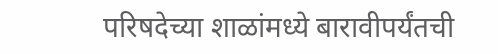परिषदेच्या शाळांमध्ये बारावीपर्यंतची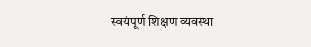स्वयंपूर्ण शिक्षण व्यवस्था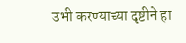उभी करण्याच्या दृष्टीने हा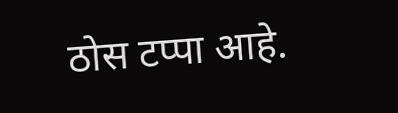ठोस टप्पा आहे.